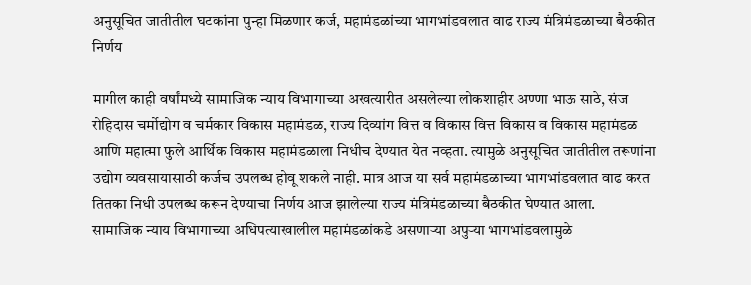अनुसूचित जातीतील घटकांना पुन्हा मिळणार कर्ज, महामंडळांच्या भागभांडवलात वाढ राज्य मंत्रिमंडळाच्या बैठकीत निर्णय

मागील काही वर्षांमध्ये सामाजिक न्याय विभागाच्या अखत्यारीत असलेल्या लोकशाहीर अण्णा भाऊ साठे, संज रोहिदास चर्मोद्योग व चर्मकार विकास महामंडळ, राज्य दिव्यांग वित्त व विकास वित्त विकास व विकास महामंडळ आणि महात्मा फुले आर्थिक विकास महामंडळाला निधीच देण्यात येत नव्हता. त्यामुळे अनुसूचित जातीतील तरूणांना उद्योग व्यवसायासाठी कर्जच उपलब्ध होवू शकले नाही. मात्र आज या सर्व महामंडळाच्या भागभांडवलात वाढ करत तितका निधी उपलब्ध करून देण्याचा निर्णय आज झालेल्या राज्य मंत्रिमंडळाच्या बैठकीत घेण्यात आला.
सामाजिक न्याय विभागाच्या अधिपत्याखालील महामंडळांकडे असणाऱ्या अपुऱ्या भागभांडवलामुळे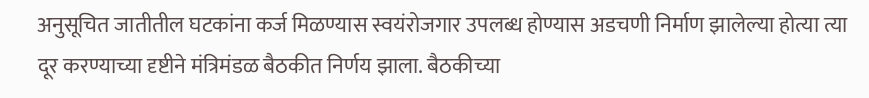अनुसूचित जातीतील घटकांना कर्ज मिळण्यास स्वयंरोजगार उपलब्ध होण्यास अडचणी निर्माण झालेल्या होत्या त्या दूर करण्याच्या दृष्टीने मंत्रिमंडळ बैठकीत निर्णय झाला. बैठकीच्या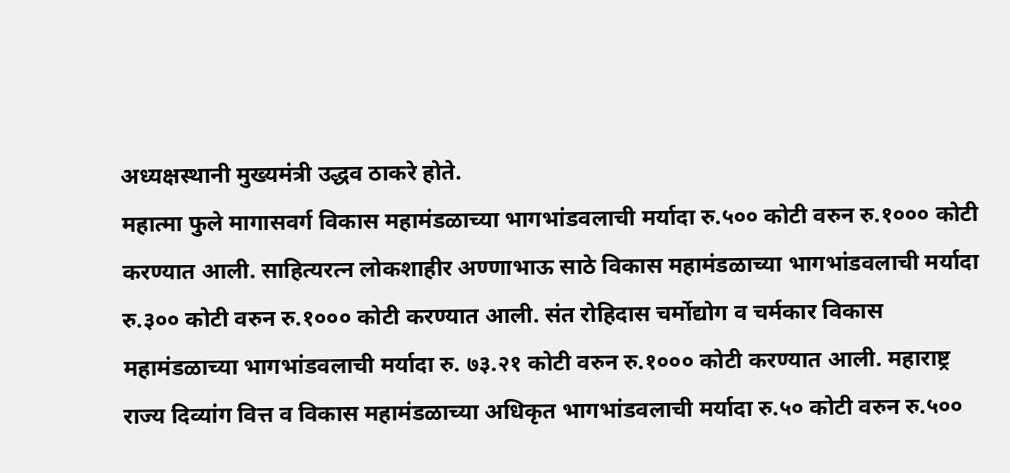अध्यक्षस्थानी मुख्यमंत्री उद्धव ठाकरे होते.
महात्मा फुले मागासवर्ग विकास महामंडळाच्या भागभांडवलाची मर्यादा रु.५०० कोटी वरुन रु.१००० कोटी करण्यात आली. साहित्यरत्न लोकशाहीर अण्णाभाऊ साठे विकास महामंडळाच्या भागभांडवलाची मर्यादा रु.३०० कोटी वरुन रु.१००० कोटी करण्यात आली. संत रोहिदास चर्मोद्योग व चर्मकार विकास महामंडळाच्या भागभांडवलाची मर्यादा रु. ७३.२१ कोटी वरुन रु.१००० कोटी करण्यात आली. महाराष्ट्र राज्य दिव्यांग वित्त व विकास महामंडळाच्या अधिकृत भागभांडवलाची मर्यादा रु.५० कोटी वरुन रु.५००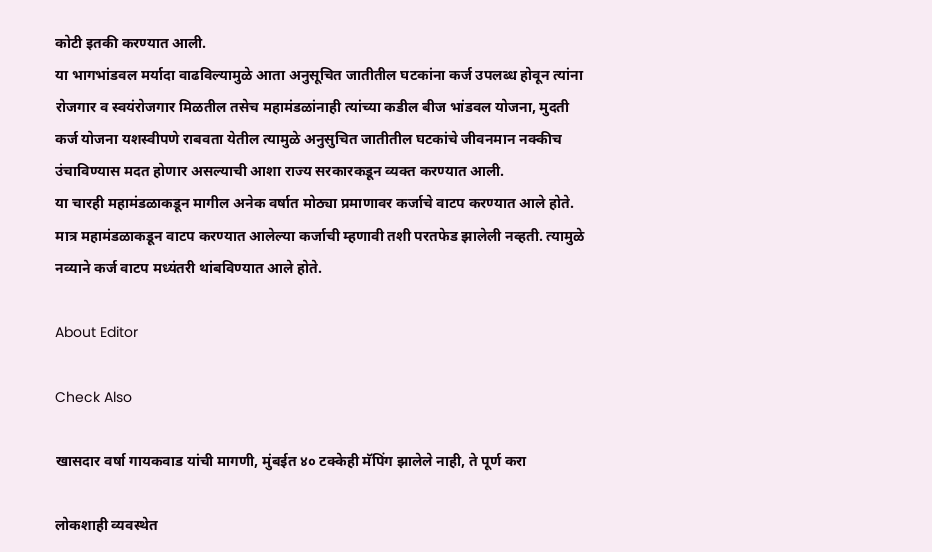कोटी इतकी करण्यात आली.
या भागभांडवल मर्यादा वाढविल्यामुळे आता अनुसूचित जातीतील घटकांना कर्ज उपलब्ध होवून त्यांना रोजगार व स्वयंरोजगार मिळतील तसेच महामंडळांनाही त्यांच्या कडील बीज भांडवल योजना, मुदती कर्ज योजना यशस्वीपणे राबवता येतील त्यामुळे अनुसुचित जातीतील घटकांचे जीवनमान नक्कीच उंचाविण्यास मदत होणार असल्याची आशा राज्य सरकारकडून व्यक्त करण्यात आली.
या चारही महामंडळाकडून मागील अनेक वर्षात मोठ्या प्रमाणावर कर्जाचे वाटप करण्यात आले होते. मात्र महामंडळाकडून वाटप करण्यात आलेल्या कर्जाची म्हणावी तशी परतफेड झालेली नव्हती. त्यामुळे नव्याने कर्ज वाटप मध्यंतरी थांबविण्यात आले होते.

About Editor

Check Also

खासदार वर्षा गायकवाड यांची मागणी, मुंबईत ४० टक्केही मॅपिंग झालेले नाही, ते पूर्ण करा

लोकशाही व्यवस्थेत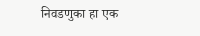निवडणुका हा एक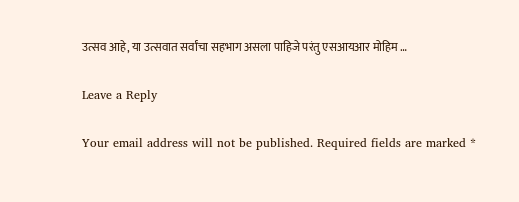उत्सव आहे, या उत्सवात सर्वांचा सहभाग असला पाहिजे परंतु एसआयआर मोहिम …

Leave a Reply

Your email address will not be published. Required fields are marked *